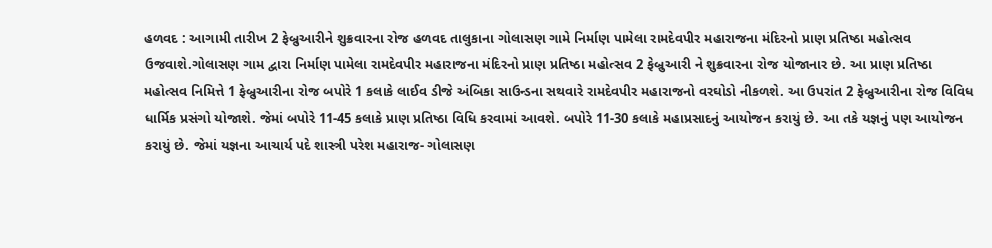હળવદ : આગામી તારીખ 2 ફેબ્રુઆરીને શુક્રવારના રોજ હળવદ તાલુકાના ગોલાસણ ગામે નિર્માણ પામેલા રામદેવપીર મહારાજના મંદિરનો પ્રાણ પ્રતિષ્ઠા મહોત્સવ ઉજવાશે.ગોલાસણ ગામ દ્વારા નિર્માણ પામેલા રામદેવપીર મહારાજના મંદિરનો પ્રાણ પ્રતિષ્ઠા મહોત્સવ 2 ફેબ્રુઆરી ને શુક્રવારના રોજ યોજાનાર છે. આ પ્રાણ પ્રતિષ્ઠા મહોત્સવ નિમિત્તે 1 ફેબ્રુઆરીના રોજ બપોરે 1 કલાકે લાઈવ ડીજે અંબિકા સાઉન્ડના સથવારે રામદેવપીર મહારાજનો વરઘોડો નીકળશે. આ ઉપરાંત 2 ફેબ્રુઆરીના રોજ વિવિધ ધાર્મિક પ્રસંગો યોજાશે. જેમાં બપોરે 11-45 કલાકે પ્રાણ પ્રતિષ્ઠા વિધિ કરવામાં આવશે. બપોરે 11-30 કલાકે મહાપ્રસાદનું આયોજન કરાયું છે. આ તકે યજ્ઞનું પણ આયોજન કરાયું છે. જેમાં યજ્ઞના આચાર્ય પદે શાસ્ત્રી પરેશ મહારાજ- ગોલાસણ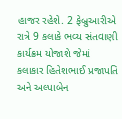હાજર રહેશે. 2 ફેબ્રુઆરીએ રાત્રે 9 કલાકે ભવ્ય સંતવાણી કાર્યક્રમ યોજાશે જેમાં કલાકાર હિતેશભાઈ પ્રજાપતિ અને અલ્પાબેન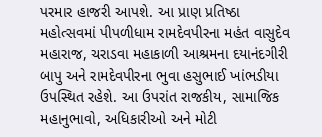પરમાર હાજરી આપશે. આ પ્રાણ પ્રતિષ્ઠા મહોત્સવમાં પીપળીધામ રામદેવપીરના મહંત વાસુદેવ મહારાજ, ચરાડવા મહાકાળી આશ્રમના દયાનંદગીરી બાપુ અને રામદેવપીરના ભુવા હસુભાઈ ખાંભડીયા ઉપસ્થિત રહેશે. આ ઉપરાંત રાજકીય, સામાજિક મહાનુભાવો, અધિકારીઓ અને મોટી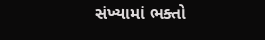સંખ્યામાં ભક્તો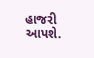હાજરી આપશે.